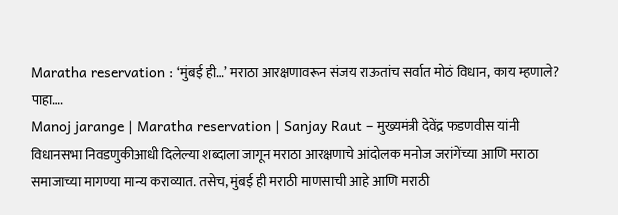Maratha reservation : ‘मुंबई ही…’ मराठा आरक्षणावरून संजय राऊतांच सर्वात मोठं विधान, काय म्हणाले? पाहा….
Manoj jarange | Maratha reservation | Sanjay Raut – मुख्यमंत्री देवेंद्र फडणवीस यांनी विधानसभा निवडणुकीआधी दिलेल्या शब्दाला जागून मराठा आरक्षणाचे आंदोलक मनोज जरांगेंच्या आणि मराठा समाजाच्या मागण्या मान्य कराव्यात. तसेच, मुंबई ही मराठी माणसाची आहे आणि मराठी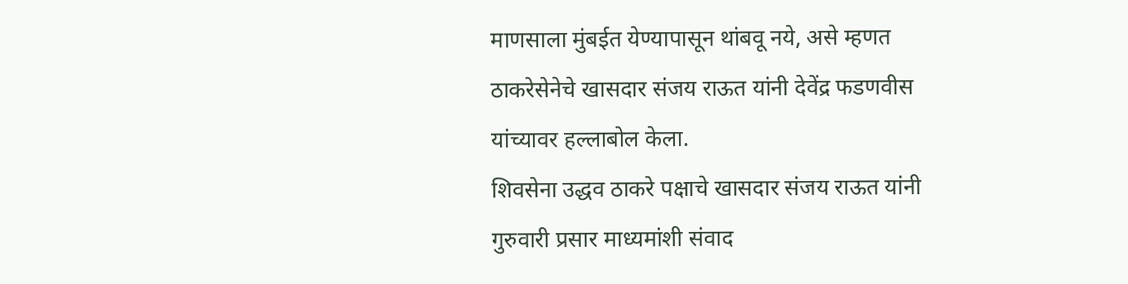माणसाला मुंबईत येण्यापासून थांबवू नये, असे म्हणत ठाकरेसेनेचे खासदार संजय राऊत यांनी देवेंद्र फडणवीस यांच्यावर हल्लाबोल केला.
शिवसेना उद्धव ठाकरे पक्षाचे खासदार संजय राऊत यांनी गुरुवारी प्रसार माध्यमांशी संवाद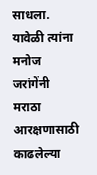साधला. यावेळी त्यांना मनोज जरांगेंनी मराठा आरक्षणासाठी काढलेल्या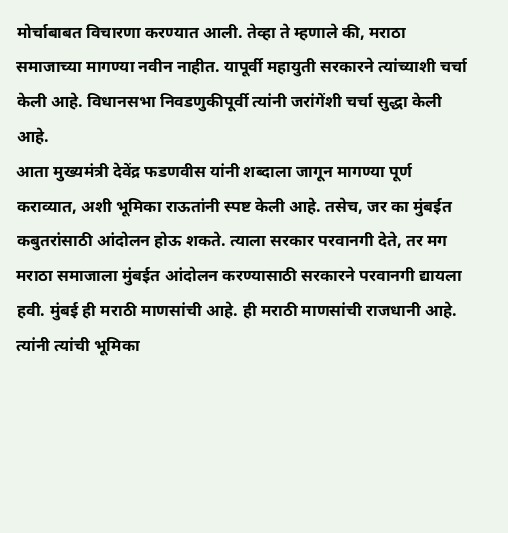मोर्चाबाबत विचारणा करण्यात आली. तेव्हा ते म्हणाले की, मराठा समाजाच्या मागण्या नवीन नाहीत. यापूर्वी महायुती सरकारने त्यांच्याशी चर्चा केली आहे. विधानसभा निवडणुकीपूर्वी त्यांनी जरांगेंशी चर्चा सुद्धा केली आहे.
आता मुख्यमंत्री देवेंद्र फडणवीस यांनी शब्दाला जागून मागण्या पूर्ण कराव्यात, अशी भूमिका राऊतांनी स्पष्ट केली आहे. तसेच, जर का मुंबईत कबुतरांसाठी आंदोलन होऊ शकते. त्याला सरकार परवानगी देते, तर मग मराठा समाजाला मुंबईत आंदोलन करण्यासाठी सरकारने परवानगी द्यायला हवी. मुंबई ही मराठी माणसांची आहे. ही मराठी माणसांची राजधानी आहे. त्यांनी त्यांची भूमिका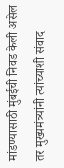मांडण्यासाठी मुंबईची निवड केली असेल तर मुख्यमंत्र्यांनी त्यांच्याशी संवाद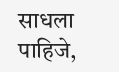साधला पाहिजे,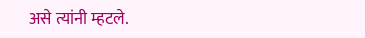असे त्यांनी म्हटले.